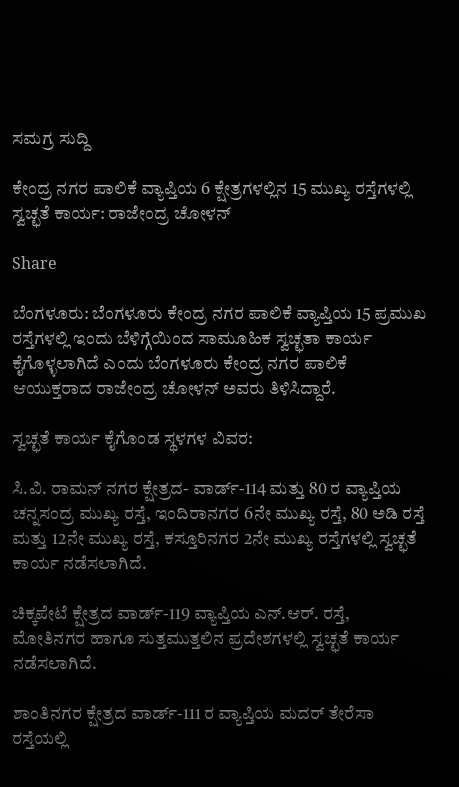ಸಮಗ್ರ ಸುದ್ದಿ

ಕೇಂದ್ರ ನಗರ ಪಾಲಿಕೆ ವ್ಯಾಪ್ತಿಯ 6 ಕ್ಷೇತ್ರಗಳಲ್ಲಿನ 15 ಮುಖ್ಯ ರಸ್ತೆಗಳಲ್ಲಿ ಸ್ವಚ್ಛತೆ ಕಾರ್ಯ: ರಾಜೇಂದ್ರ ಚೋಳನ್

Share

ಬೆಂಗಳೂರು: ಬೆಂಗಳೂರು ಕೇಂದ್ರ ನಗರ ಪಾಲಿಕೆ ವ್ಯಾಪ್ತಿಯ 15 ಪ್ರಮುಖ ರಸ್ತೆಗಳಲ್ಲಿ ಇಂದು ಬೆಳಿಗ್ಗೆಯಿಂದ ಸಾಮೂಹಿಕ ಸ್ವಚ್ಛತಾ ಕಾರ್ಯ ಕೈಗೊಳ್ಳಲಾಗಿದೆ ಎಂದು ಬೆಂಗಳೂರು ಕೇಂದ್ರ ನಗರ ಪಾಲಿಕೆ ಆಯುಕ್ತರಾದ ರಾಜೇಂದ್ರ ಚೋಳನ್ ಅವರು ತಿಳಿಸಿದ್ದಾರೆ.

ಸ್ವಚ್ಛತೆ ಕಾರ್ಯ ಕೈಗೊಂಡ ಸ್ಥಳಗಳ ವಿವರ:

ಸಿ.ವಿ. ರಾಮನ್ ನಗರ ಕ್ಷೇತ್ರದ- ವಾರ್ಡ್-114 ಮತ್ತು 80 ರ ವ್ಯಾಪ್ತಿಯ ಚನ್ನಸಂದ್ರ ಮುಖ್ಯ ರಸ್ತೆ, ಇಂದಿರಾನಗರ 6ನೇ ಮುಖ್ಯ ರಸ್ತೆ, 80 ಅಡಿ ರಸ್ತೆ ಮತ್ತು 12ನೇ ಮುಖ್ಯ ರಸ್ತೆ, ಕಸ್ತೂರಿನಗರ 2ನೇ ಮುಖ್ಯ ರಸ್ತೆಗಳಲ್ಲಿ ಸ್ವಚ್ಛತೆ ಕಾರ್ಯ ನಡೆಸಲಾಗಿದೆ.

ಚಿಕ್ಕಪೇಟೆ ಕ್ಷೇತ್ರದ ವಾರ್ಡ್-119 ವ್ಯಾಪ್ತಿಯ ಎನ್.ಆರ್. ರಸ್ತೆ, ಮೋತಿನಗರ ಹಾಗೂ ಸುತ್ತಮುತ್ತಲಿನ ಪ್ರದೇಶಗಳಲ್ಲಿ ಸ್ವಚ್ಛತೆ ಕಾರ್ಯ ನಡೆಸಲಾಗಿದೆ.

ಶಾಂತಿನಗರ ಕ್ಷೇತ್ರದ ವಾರ್ಡ್-111 ರ ವ್ಯಾಪ್ತಿಯ ಮದರ್ ತೇರೆಸಾ ರಸ್ತೆಯಲ್ಲಿ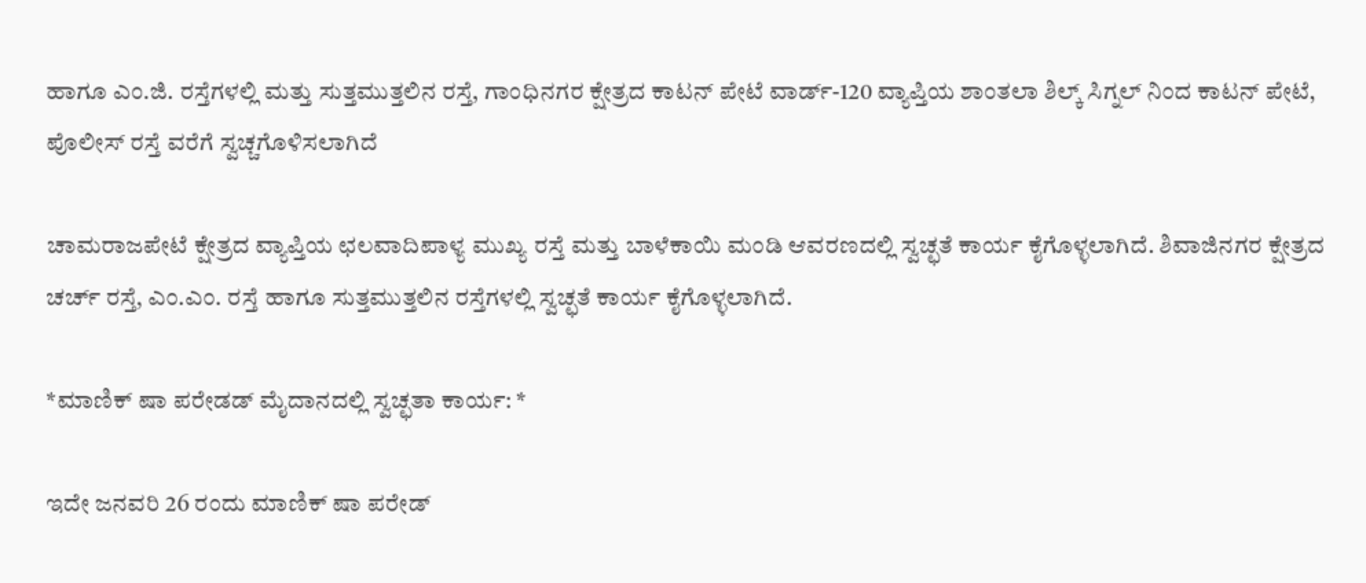ಹಾಗೂ ಎಂ.ಜಿ. ರಸ್ತೆಗಳಲ್ಲಿ ಮತ್ತು ಸುತ್ತಮುತ್ತಲಿನ ರಸ್ತೆ, ಗಾಂಧಿನಗರ ಕ್ಷೇತ್ರದ ಕಾಟನ್ ಪೇಟೆ ವಾರ್ಡ್-120 ವ್ಯಾಪ್ತಿಯ ಶಾಂತಲಾ ಶಿಲ್ಕ್ ಸಿಗ್ನಲ್ ನಿಂದ ಕಾಟನ್ ಪೇಟೆ, ಪೊಲೀಸ್ ರಸ್ತೆ ವರೆಗೆ ಸ್ವಚ್ಚಗೊಳಿಸಲಾಗಿದೆ

ಚಾಮರಾಜಪೇಟೆ ಕ್ಷೇತ್ರದ ವ್ಯಾಪ್ತಿಯ ಛಲವಾದಿಪಾಳ್ಯ ಮುಖ್ಯ ರಸ್ತೆ ಮತ್ತು ಬಾಳೆಕಾಯಿ ಮಂಡಿ ಆವರಣದಲ್ಲಿ ಸ್ವಚ್ಛತೆ ಕಾರ್ಯ ಕೈಗೊಳ್ಳಲಾಗಿದೆ. ಶಿವಾಜಿನಗರ ಕ್ಷೇತ್ರದ ಚರ್ಚ್ ರಸ್ತೆ, ಎಂ.ಎಂ. ರಸ್ತೆ ಹಾಗೂ ಸುತ್ತಮುತ್ತಲಿನ ರಸ್ತೆಗಳಲ್ಲಿ ಸ್ವಚ್ಛತೆ ಕಾರ್ಯ ಕೈಗೊಳ್ಳಲಾಗಿದೆ.

*ಮಾಣಿಕ್ ಷಾ ಪರೇಡಡ್ ಮೈದಾನದಲ್ಲಿ ಸ್ವಚ್ಛತಾ ಕಾರ್ಯ: *

ಇದೇ ಜನವರಿ 26 ರಂದು ಮಾಣಿಕ್ ಷಾ ಪರೇಡ್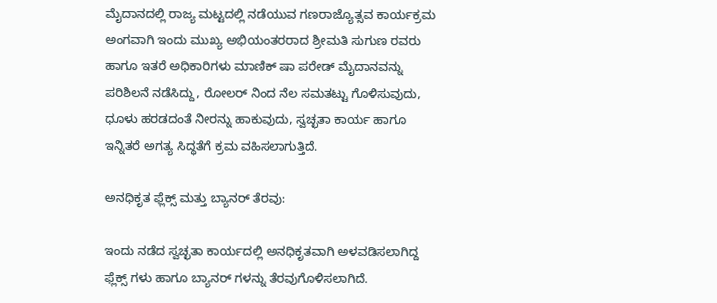ಮೈದಾನದಲ್ಲಿ ರಾಜ್ಯ ಮಟ್ಟದಲ್ಲಿ ನಡೆಯುವ ಗಣರಾಜ್ಯೊತ್ಸವ ಕಾರ್ಯಕ್ರಮ ಅಂಗವಾಗಿ ಇಂದು ಮುಖ್ಯ ಅಭಿಯಂತರರಾದ ಶ್ರೀಮತಿ ಸುಗುಣ ರವರು ಹಾಗೂ ಇತರೆ ಅಧಿಕಾರಿಗಳು ಮಾಣಿಕ್ ಷಾ ಪರೇಡ್ ಮೈದಾನವನ್ನು ಪರಿಶಿಲನೆ ನಡೆಸಿದ್ದು, ರೋಲರ್ ನಿಂದ ನೆಲ ಸಮತಟ್ಟು ಗೊಳಿಸುವುದು, ಧೂಳು ಹರಡದಂತೆ ನೀರನ್ನು ಹಾಕುವುದು, ಸ್ವಚ್ಛತಾ ಕಾರ್ಯ ಹಾಗೂ ಇನ್ನಿತರೆ ಅಗತ್ಯ ಸಿದ್ಧತೆಗೆ ಕ್ರಮ ವಹಿಸಲಾಗುತ್ತಿದೆ.

ಅನಧಿಕೃತ ಫ್ಲೆಕ್ಸ್ ಮತ್ತು ಬ್ಯಾನರ್ ತೆರವು:

ಇಂದು ನಡೆದ ಸ್ವಚ್ಛತಾ ಕಾರ್ಯದಲ್ಲಿ ಅನಧಿಕೃತವಾಗಿ ಅಳವಡಿಸಲಾಗಿದ್ದ ಫ್ಲೆಕ್ಸ್ ಗಳು ಹಾಗೂ ಬ್ಯಾನರ್ ಗಳನ್ನು ತೆರವುಗೊಳಿಸಲಾಗಿದೆ.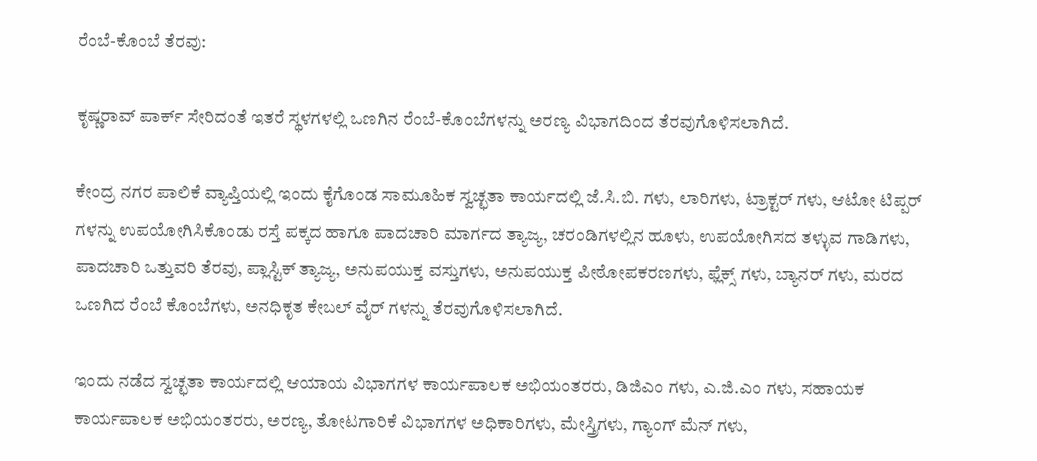ರೆಂಬೆ-ಕೊಂಬೆ ತೆರವು:

ಕೃಷ್ಣರಾವ್ ಪಾರ್ಕ್ ಸೇರಿದಂತೆ ಇತರೆ ಸ್ಥಳಗಳಲ್ಲಿ ಒಣಗಿನ ರೆಂಬೆ-ಕೊಂಬೆಗಳನ್ನು ಅರಣ್ಯ ವಿಭಾಗದಿಂದ ತೆರವುಗೊಳಿಸಲಾಗಿದೆ.

ಕೇಂದ್ರ ನಗರ ಪಾಲಿಕೆ ವ್ಯಾಪ್ತಿಯಲ್ಲಿ ಇಂದು ಕೈಗೊಂಡ ಸಾಮೂಹಿಕ ಸ್ವಚ್ಛತಾ ಕಾರ್ಯದಲ್ಲಿ ಜೆ.ಸಿ.ಬಿ. ಗಳು, ಲಾರಿಗಳು, ಟ್ರಾಕ್ಟರ್ ಗಳು, ಆಟೋ ಟಿಪ್ಪರ್ ಗಳನ್ನು ಉಪಯೋಗಿಸಿಕೊಂಡು ರಸ್ತೆ ಪಕ್ಕದ ಹಾಗೂ ಪಾದಚಾರಿ ಮಾರ್ಗದ ತ್ಯಾಜ್ಯ, ಚರಂಡಿಗಳಲ್ಲಿನ ಹೂಳು, ಉಪಯೋಗಿಸದ ತಳ್ಳುವ ಗಾಡಿಗಳು, ಪಾದಚಾರಿ ಒತ್ತುವರಿ ತೆರವು, ಪ್ಲಾಸ್ಟಿಕ್ ತ್ಯಾಜ್ಯ, ಅನುಪಯುಕ್ತ ವಸ್ತುಗಳು, ಅನುಪಯುಕ್ತ ಪೀಠೋಪಕರಣಗಳು, ಫ್ಲೆಕ್ಸ್ ಗಳು, ಬ್ಯಾನರ್ ಗಳು, ಮರದ ಒಣಗಿದ ರೆಂಬೆ ಕೊಂಬೆಗಳು, ಅನಧಿಕೃತ ಕೇಬಲ್ ವೈರ್ ಗಳನ್ನು ತೆರವುಗೊಳಿಸಲಾಗಿದೆ.

ಇಂದು ನಡೆದ ಸ್ವಚ್ಛತಾ ಕಾರ್ಯದಲ್ಲಿ ಆಯಾಯ ವಿಭಾಗಗಳ ಕಾರ್ಯಪಾಲಕ ಅಭಿಯಂತರರು, ಡಿಜಿಎಂ ಗಳು, ಎ.ಜಿ.ಎಂ ಗಳು, ಸಹಾಯಕ ಕಾರ್ಯಪಾಲಕ ಅಭಿಯಂತರರು, ಅರಣ್ಯ, ತೋಟಗಾರಿಕೆ ವಿಭಾಗಗಳ ಅಧಿಕಾರಿಗಳು, ಮೇಸ್ತ್ರಿಗಳು, ಗ್ಯಾಂಗ್ ಮೆನ್ ಗಳು,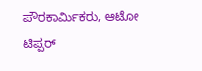ಪೌರಕಾರ್ಮಿಕರು, ಆಟೋ ಟಿಪ್ಪರ್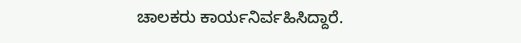ಚಾಲಕರು ಕಾರ್ಯನಿರ್ವಹಿಸಿದ್ದಾರೆ.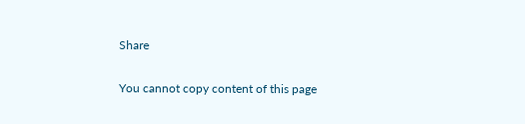Share

You cannot copy content of this page